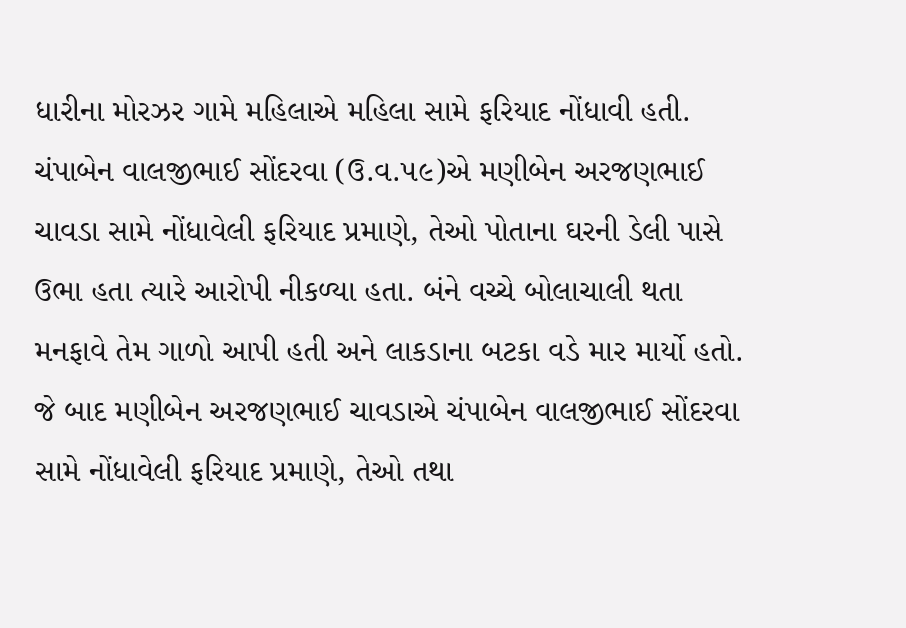ધારીના મોરઝર ગામે મહિલાએ મહિલા સામે ફરિયાદ નોંધાવી હતી. ચંપાબેન વાલજીભાઈ સોંદરવા (ઉ.વ.૫૯)એ મણીબેન અરજણભાઈ ચાવડા સામે નોંધાવેલી ફરિયાદ પ્રમાણે, તેઓ પોતાના ઘરની ડેલી પાસે ઉભા હતા ત્યારે આરોપી નીકળ્યા હતા. બંને વચ્ચે બોલાચાલી થતા મનફાવે તેમ ગાળો આપી હતી અને લાકડાના બટકા વડે માર માર્યો હતો. જે બાદ મણીબેન અરજણભાઈ ચાવડાએ ચંપાબેન વાલજીભાઈ સોંદરવા સામે નોંધાવેલી ફરિયાદ પ્રમાણે, તેઓ તથા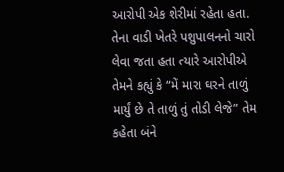આરોપી એક શેરીમાં રહેતા હતા. તેના વાડી ખેતરે પશુપાલનનો ચારો લેવા જતા હતા ત્યારે આરોપીએ તેમને કહ્યું કે “મેં મારા ઘરને તાળું માર્યું છે તે તાળું તું તોડી લેજે” તેમ કહેતા બંને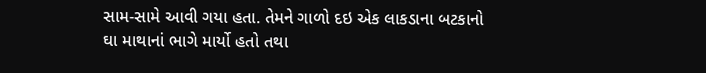સામ-સામે આવી ગયા હતા. તેમને ગાળો દઇ એક લાકડાના બટકાનો ઘા માથાનાં ભાગે માર્યો હતો તથા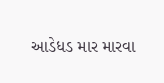આડેધડ માર મારવા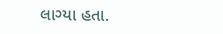લાગ્યા હતા.